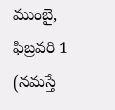ముంబై, ఫిబ్రవరి 1 (నమస్తే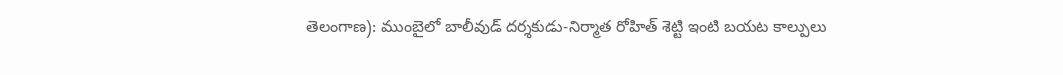తెలంగాణ): ముంబైలో బాలీవుడ్ దర్శకుడు-నిర్మాత రోహిత్ శెట్టి ఇంటి బయట కాల్పులు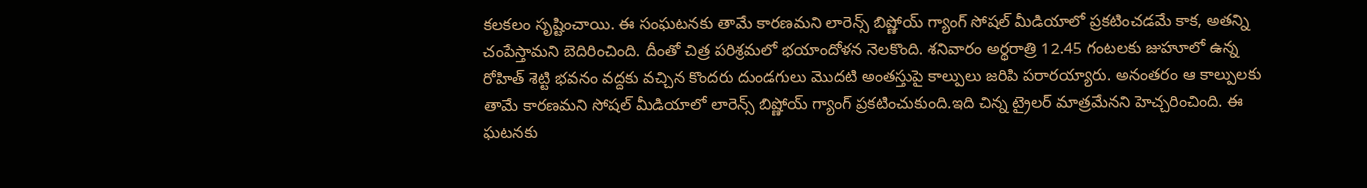కలకలం సృష్టించాయి. ఈ సంఘటనకు తామే కారణమని లారెన్స్ బిష్ణోయ్ గ్యాంగ్ సోషల్ మీడియాలో ప్రకటించడమే కాక, అతన్ని చంపేస్తామని బెదిరించింది. దీంతో చిత్ర పరిశ్రమలో భయాందోళన నెలకొంది. శనివారం అర్థరాత్రి 12.45 గంటలకు జుహూలో ఉన్న రోహిత్ శెట్టి భవనం వద్దకు వచ్చిన కొందరు దుండగులు మొదటి అంతస్తుపై కాల్పులు జరిపి పరారయ్యారు. అనంతరం ఆ కాల్పులకు తామే కారణమని సోషల్ మీడియాలో లారెన్స్ బిష్ణోయ్ గ్యాంగ్ ప్రకటించుకుంది.ఇది చిన్న ట్రైలర్ మాత్రమేనని హెచ్చరించింది. ఈ ఘటనకు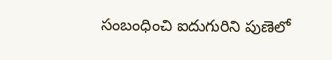సంబంధించి ఐదుగురిని పుణెలో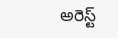అరెస్ట్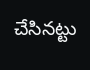చేసినట్టు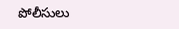పోలీసులు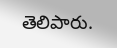తెలిపారు.